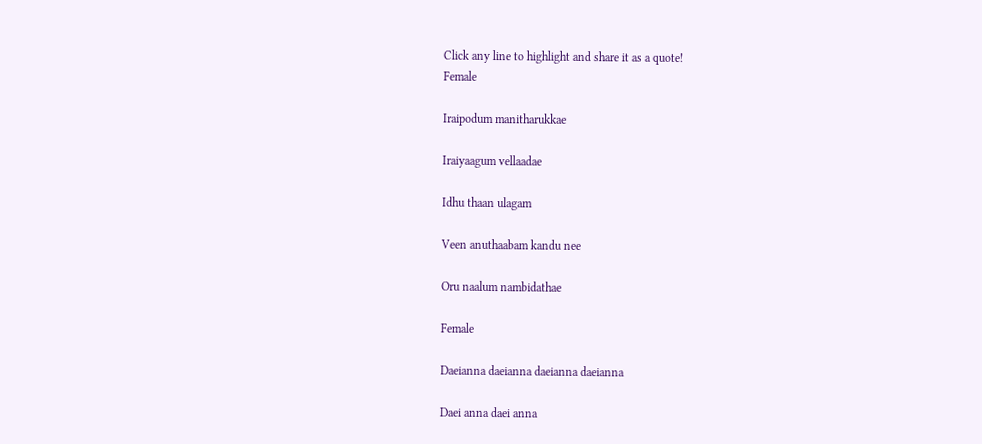Click any line to highlight and share it as a quote!
Female

Iraipodum manitharukkae

Iraiyaagum vellaadae

Idhu thaan ulagam

Veen anuthaabam kandu nee

Oru naalum nambidathae

Female

Daeianna daeianna daeianna daeianna

Daei anna daei anna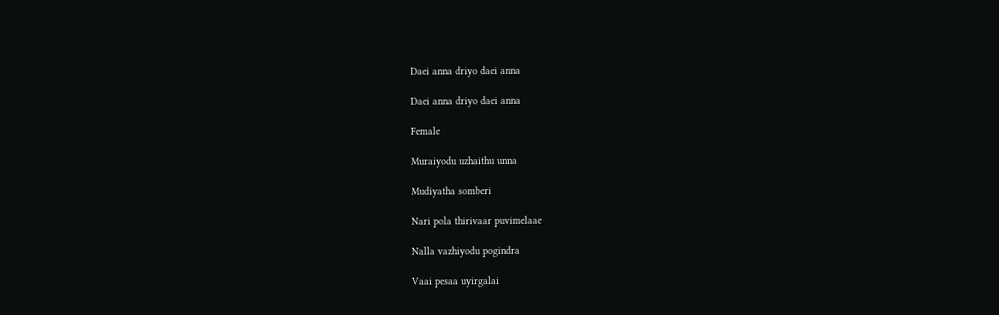Daei anna driyo daei anna

Daei anna driyo daei anna

Female

Muraiyodu uzhaithu unna

Mudiyatha somberi

Nari pola thirivaar puvimelaae

Nalla vazhiyodu pogindra

Vaai pesaa uyirgalai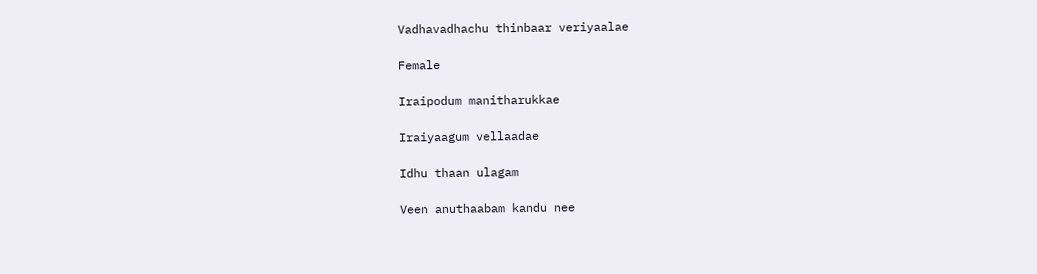Vadhavadhachu thinbaar veriyaalae

Female

Iraipodum manitharukkae

Iraiyaagum vellaadae

Idhu thaan ulagam

Veen anuthaabam kandu nee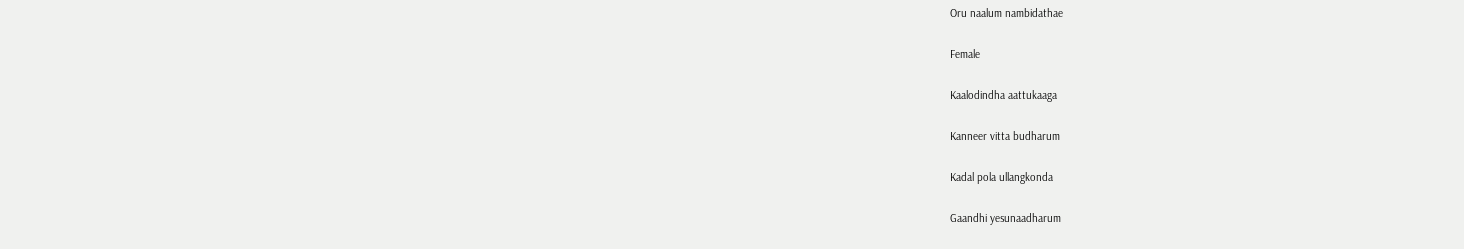Oru naalum nambidathae

Female

Kaalodindha aattukaaga

Kanneer vitta budharum

Kadal pola ullangkonda

Gaandhi yesunaadharum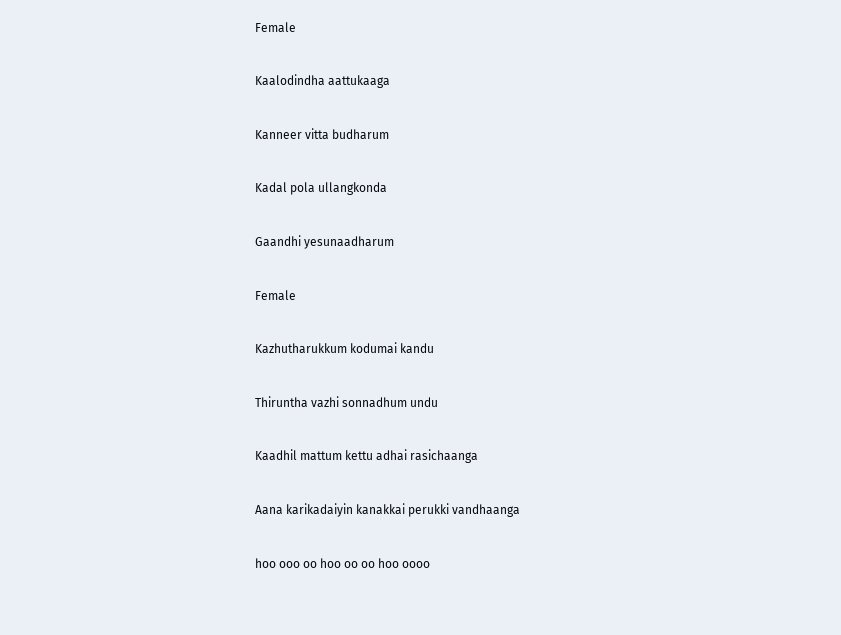Female

Kaalodindha aattukaaga

Kanneer vitta budharum

Kadal pola ullangkonda

Gaandhi yesunaadharum

Female

Kazhutharukkum kodumai kandu

Thiruntha vazhi sonnadhum undu

Kaadhil mattum kettu adhai rasichaanga

Aana karikadaiyin kanakkai perukki vandhaanga

hoo ooo oo hoo oo oo hoo oooo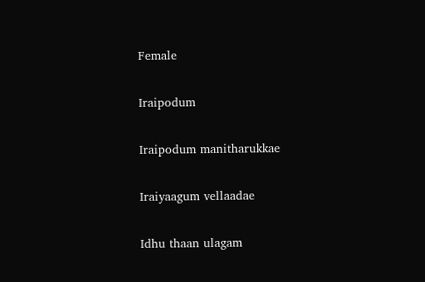Female

Iraipodum

Iraipodum manitharukkae

Iraiyaagum vellaadae

Idhu thaan ulagam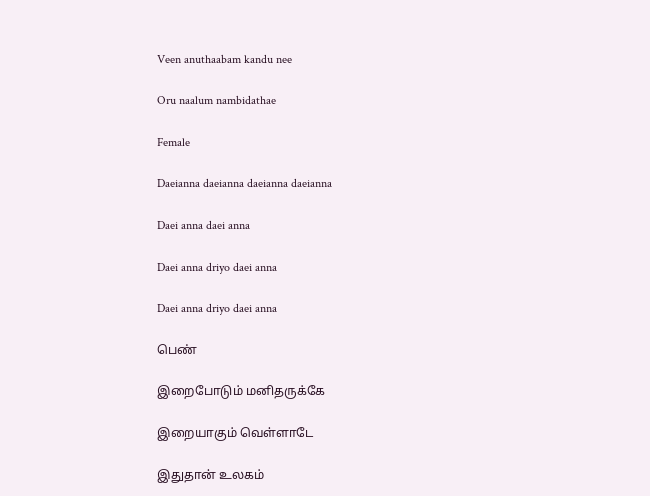Veen anuthaabam kandu nee

Oru naalum nambidathae

Female

Daeianna daeianna daeianna daeianna

Daei anna daei anna

Daei anna driyo daei anna

Daei anna driyo daei anna

பெண்

இறைபோடும் மனிதருக்கே

இறையாகும் வெள்ளாடே

இதுதான் உலகம்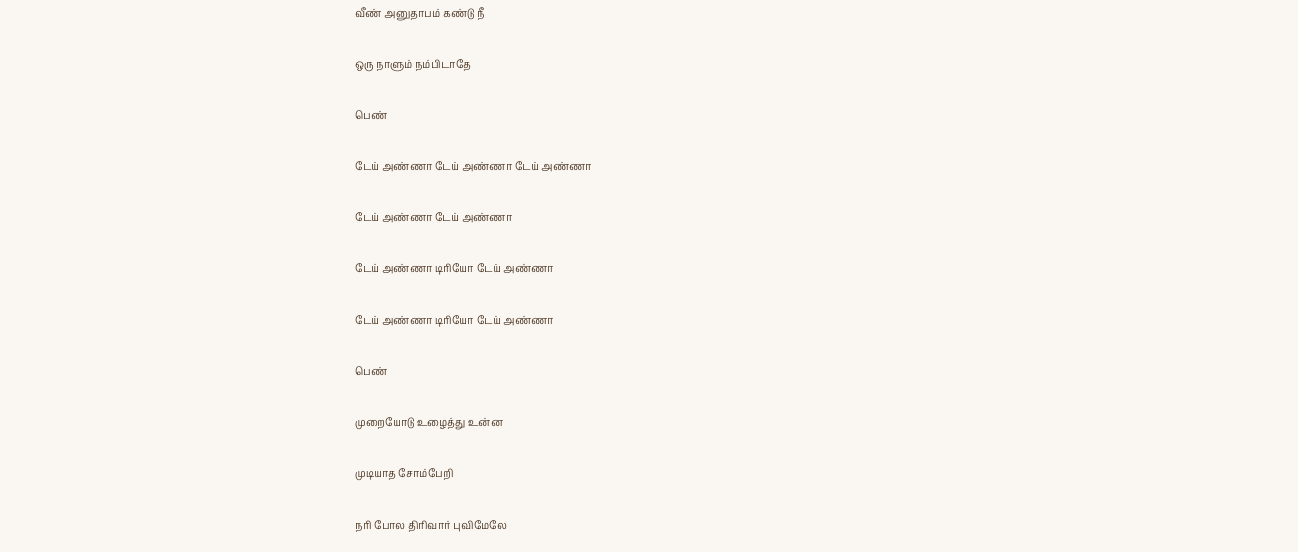வீண் அனுதாபம் கண்டு நீ

ஒரு நாளும் நம்பிடாதே

பெண்

டேய் அண்ணா டேய் அண்ணா டேய் அண்ணா

டேய் அண்ணா டேய் அண்ணா

டேய் அண்ணா டிரியோ டேய் அண்ணா

டேய் அண்ணா டிரியோ டேய் அண்ணா

பெண்

முறையோடு உழைத்து உன்ன

முடியாத சோம்பேறி

நரி போல திரிவார் புவிமேலே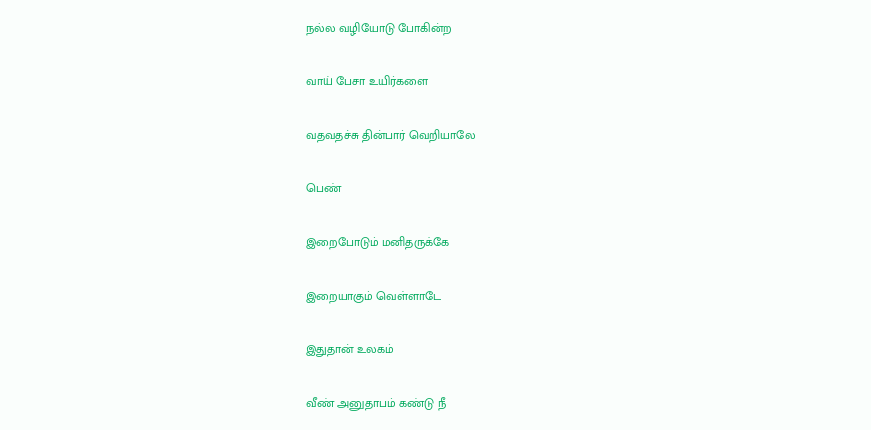நல்ல வழியோடு போகின்ற

வாய் பேசா உயிர்களை

வதவதச்சு தின்பார் வெறியாலே

பெண்

இறைபோடும் மனிதருக்கே

இறையாகும் வெள்ளாடே

இதுதான் உலகம்

வீண் அனுதாபம் கண்டு நீ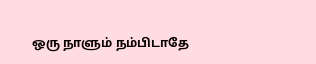ஒரு நாளும் நம்பிடாதே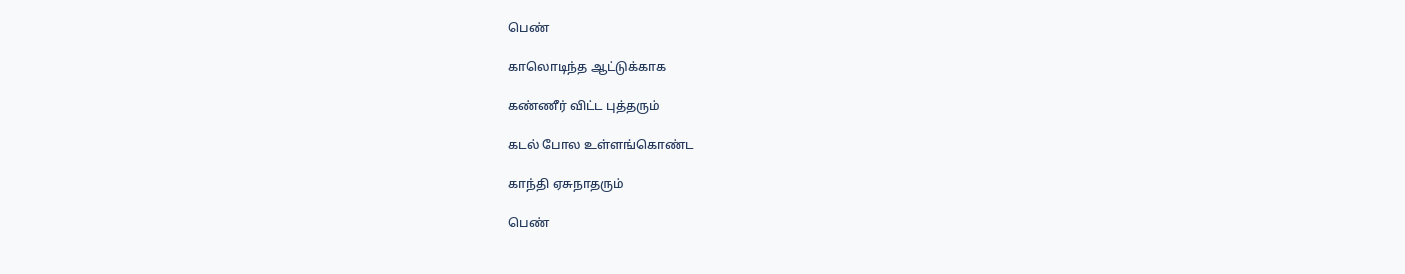பெண்

காலொடிந்த ஆட்டுக்காக

கண்ணீர் விட்ட புத்தரும்

கடல் போல உள்ளங்கொண்ட

காந்தி ஏசுநாதரும்

பெண்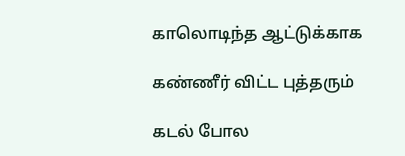காலொடிந்த ஆட்டுக்காக

கண்ணீர் விட்ட புத்தரும்

கடல் போல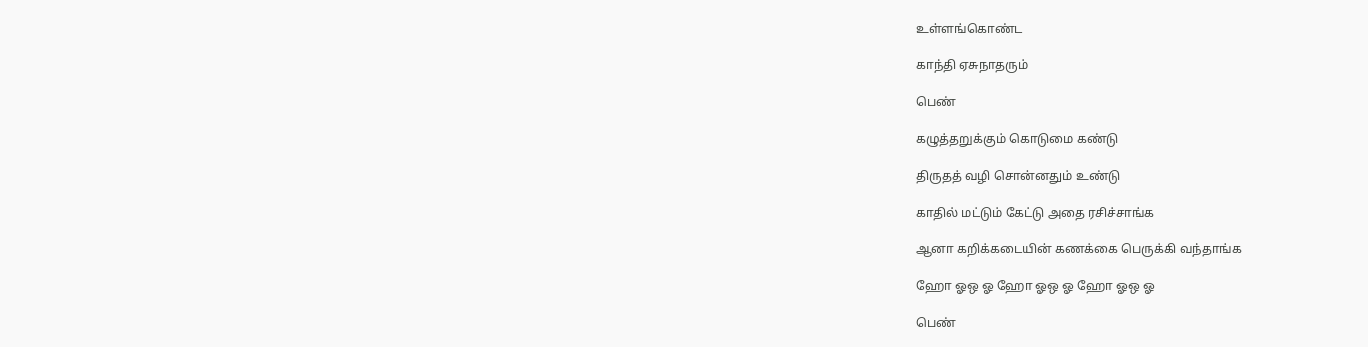உள்ளங்கொண்ட

காந்தி ஏசுநாதரும்

பெண்

கழுத்தறுக்கும் கொடுமை கண்டு

திருதத் வழி சொன்னதும் உண்டு

காதில் மட்டும் கேட்டு அதை ரசிச்சாங்க

ஆனா கறிக்கடையின் கணக்கை பெருக்கி வந்தாங்க

ஹோ ஓஒ ஓ ஹோ ஓஒ ஓ ஹோ ஓஒ ஓ

பெண்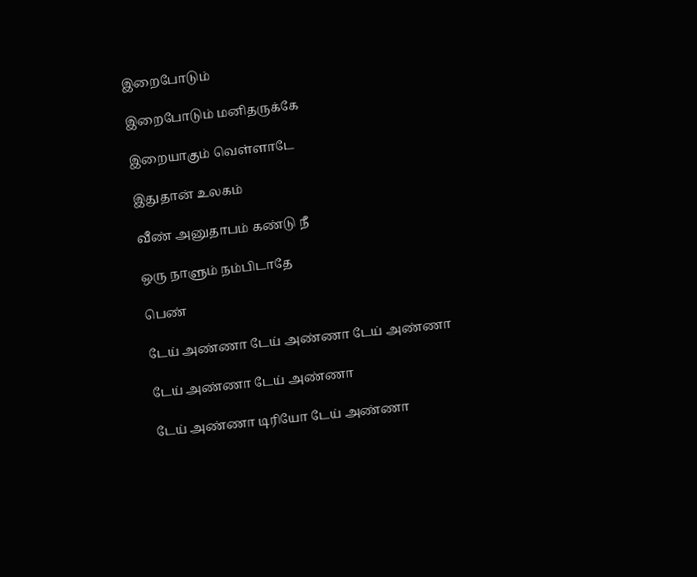இறைபோடும்

இறைபோடும் மனிதருக்கே

இறையாகும் வெள்ளாடே

இதுதான் உலகம்

வீண் அனுதாபம் கண்டு நீ

ஒரு நாளும் நம்பிடாதே

பெண்

டேய் அண்ணா டேய் அண்ணா டேய் அண்ணா

டேய் அண்ணா டேய் அண்ணா

டேய் அண்ணா டிரியோ டேய் அண்ணா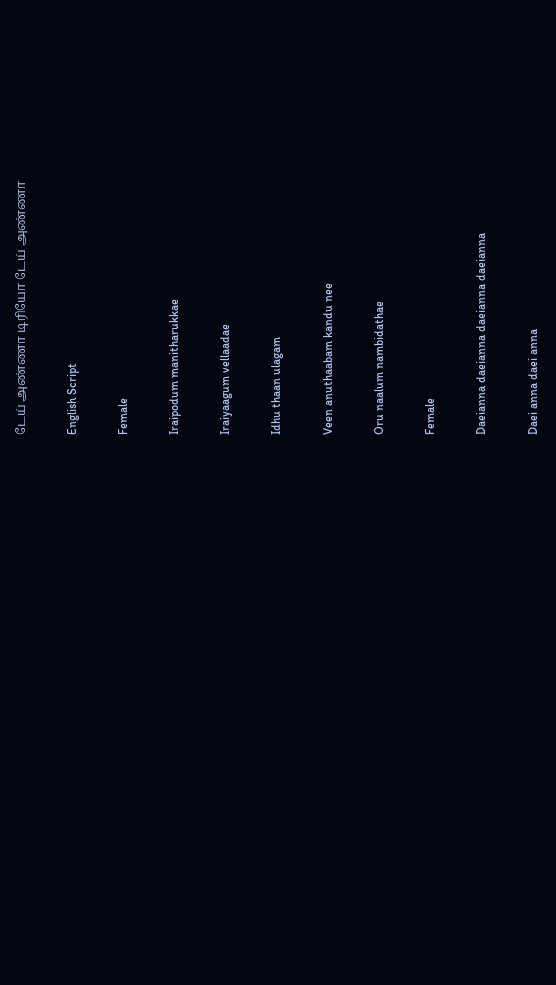டேய் அண்ணா டிரியோ டேய் அண்ணா

English Script

Female

Iraipodum manitharukkae

Iraiyaagum vellaadae

Idhu thaan ulagam

Veen anuthaabam kandu nee

Oru naalum nambidathae

Female

Daeianna daeianna daeianna daeianna

Daei anna daei anna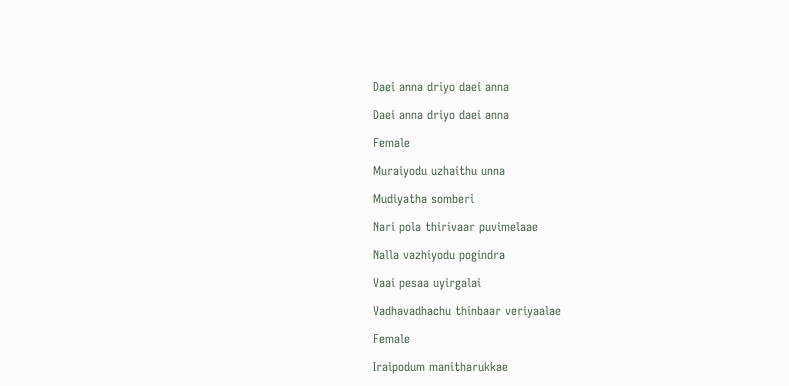Daei anna driyo daei anna

Daei anna driyo daei anna

Female

Muraiyodu uzhaithu unna

Mudiyatha somberi

Nari pola thirivaar puvimelaae

Nalla vazhiyodu pogindra

Vaai pesaa uyirgalai

Vadhavadhachu thinbaar veriyaalae

Female

Iraipodum manitharukkae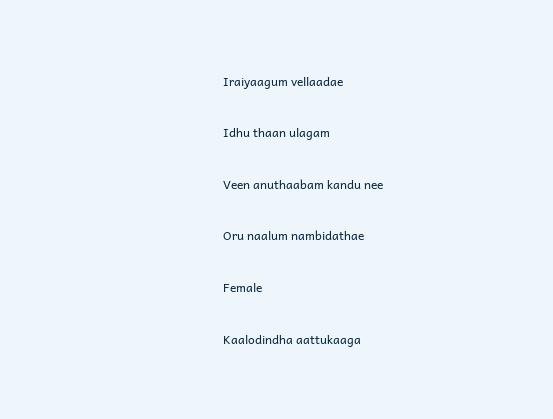Iraiyaagum vellaadae

Idhu thaan ulagam

Veen anuthaabam kandu nee

Oru naalum nambidathae

Female

Kaalodindha aattukaaga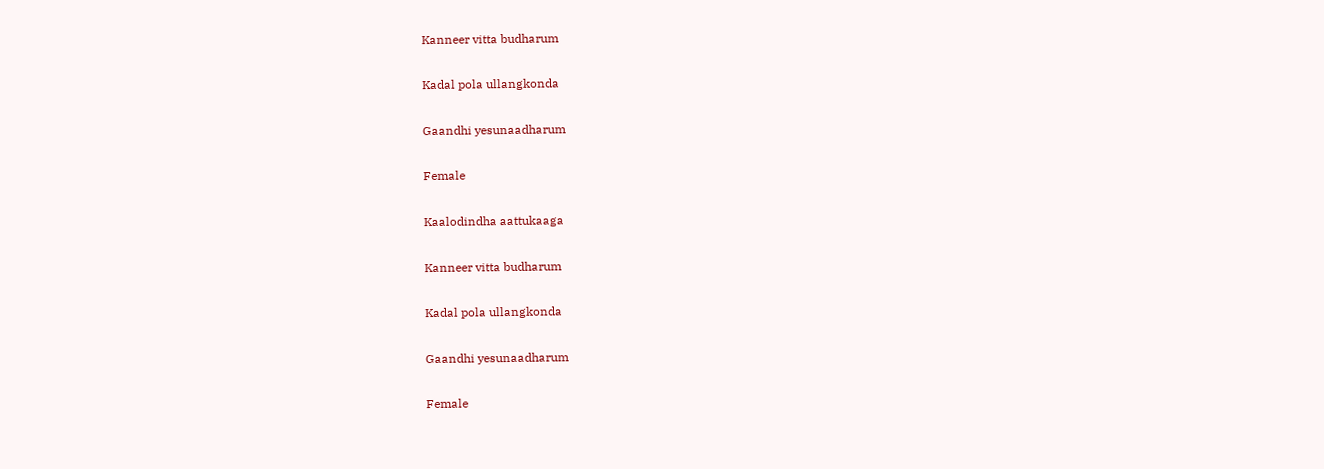Kanneer vitta budharum

Kadal pola ullangkonda

Gaandhi yesunaadharum

Female

Kaalodindha aattukaaga

Kanneer vitta budharum

Kadal pola ullangkonda

Gaandhi yesunaadharum

Female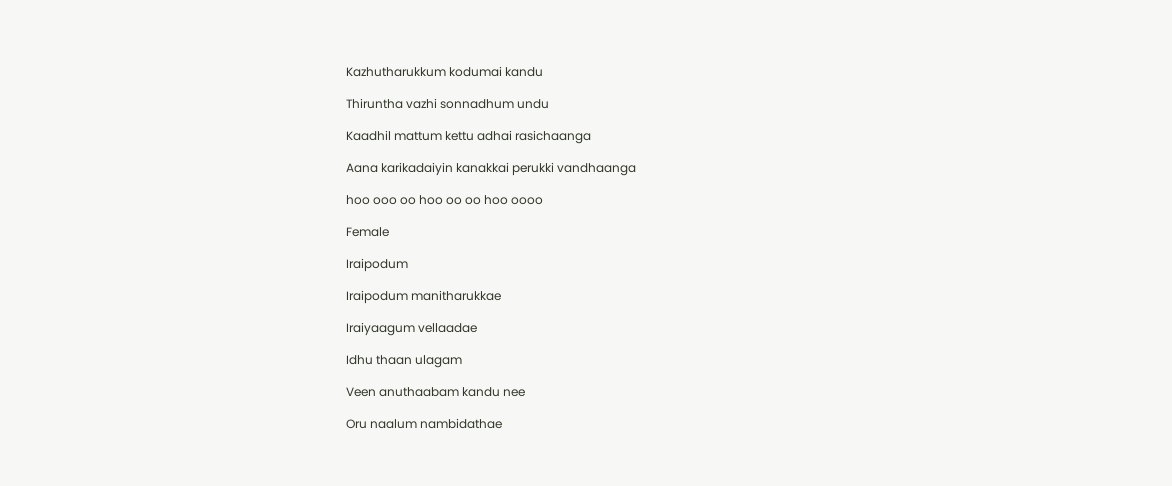Kazhutharukkum kodumai kandu

Thiruntha vazhi sonnadhum undu

Kaadhil mattum kettu adhai rasichaanga

Aana karikadaiyin kanakkai perukki vandhaanga

hoo ooo oo hoo oo oo hoo oooo

Female

Iraipodum

Iraipodum manitharukkae

Iraiyaagum vellaadae

Idhu thaan ulagam

Veen anuthaabam kandu nee

Oru naalum nambidathae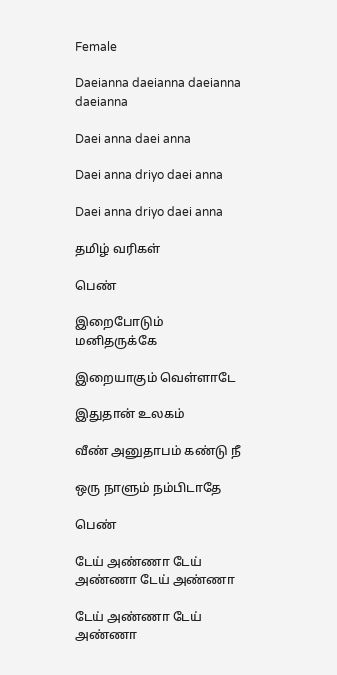Female

Daeianna daeianna daeianna daeianna

Daei anna daei anna

Daei anna driyo daei anna

Daei anna driyo daei anna

தமிழ் வரிகள்

பெண்

இறைபோடும் மனிதருக்கே

இறையாகும் வெள்ளாடே

இதுதான் உலகம்

வீண் அனுதாபம் கண்டு நீ

ஒரு நாளும் நம்பிடாதே

பெண்

டேய் அண்ணா டேய் அண்ணா டேய் அண்ணா

டேய் அண்ணா டேய் அண்ணா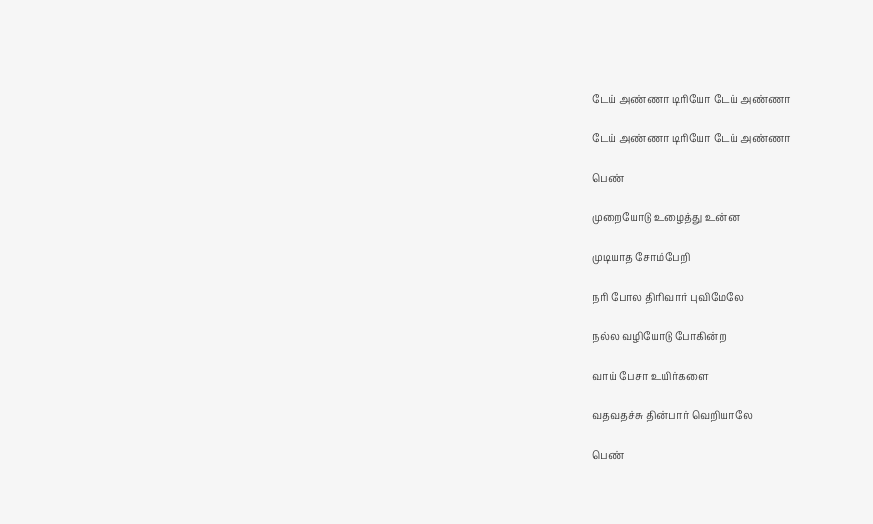டேய் அண்ணா டிரியோ டேய் அண்ணா

டேய் அண்ணா டிரியோ டேய் அண்ணா

பெண்

முறையோடு உழைத்து உன்ன

முடியாத சோம்பேறி

நரி போல திரிவார் புவிமேலே

நல்ல வழியோடு போகின்ற

வாய் பேசா உயிர்களை

வதவதச்சு தின்பார் வெறியாலே

பெண்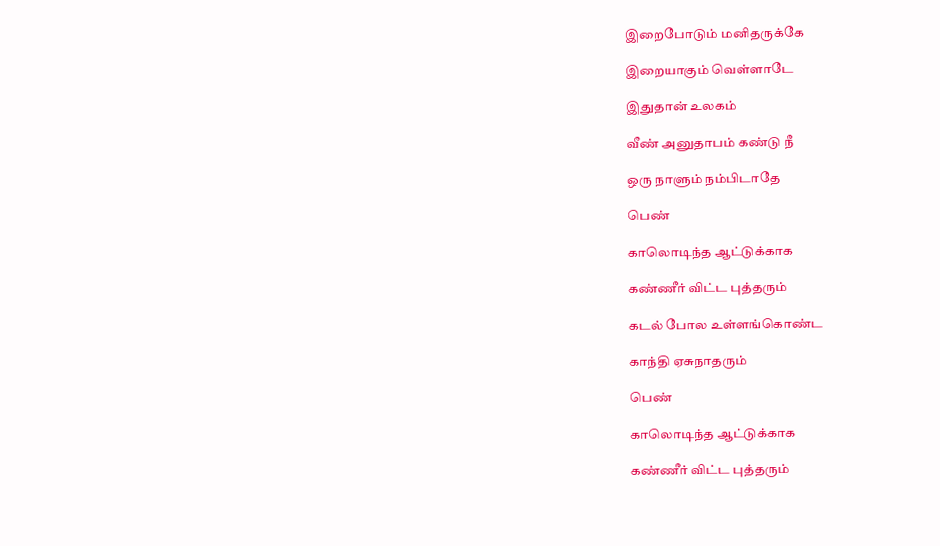இறைபோடும் மனிதருக்கே

இறையாகும் வெள்ளாடே

இதுதான் உலகம்

வீண் அனுதாபம் கண்டு நீ

ஒரு நாளும் நம்பிடாதே

பெண்

காலொடிந்த ஆட்டுக்காக

கண்ணீர் விட்ட புத்தரும்

கடல் போல உள்ளங்கொண்ட

காந்தி ஏசுநாதரும்

பெண்

காலொடிந்த ஆட்டுக்காக

கண்ணீர் விட்ட புத்தரும்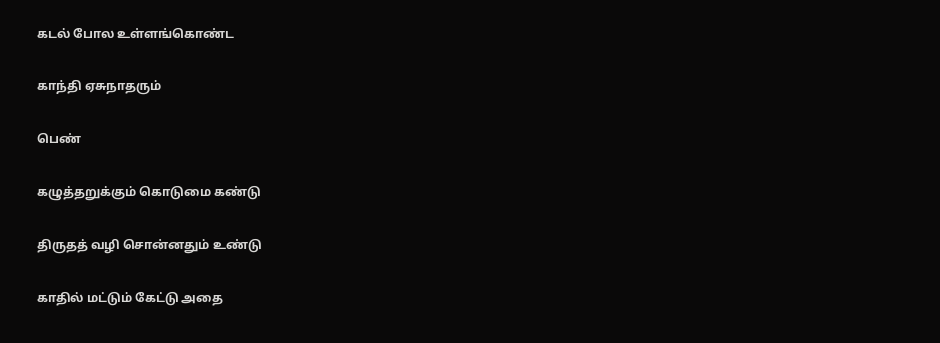கடல் போல உள்ளங்கொண்ட

காந்தி ஏசுநாதரும்

பெண்

கழுத்தறுக்கும் கொடுமை கண்டு

திருதத் வழி சொன்னதும் உண்டு

காதில் மட்டும் கேட்டு அதை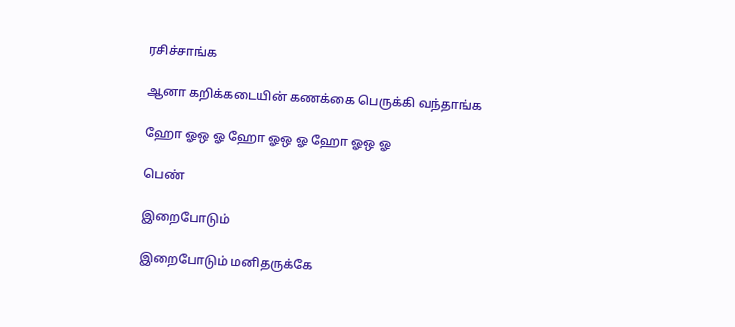ரசிச்சாங்க

ஆனா கறிக்கடையின் கணக்கை பெருக்கி வந்தாங்க

ஹோ ஓஒ ஓ ஹோ ஓஒ ஓ ஹோ ஓஒ ஓ

பெண்

இறைபோடும்

இறைபோடும் மனிதருக்கே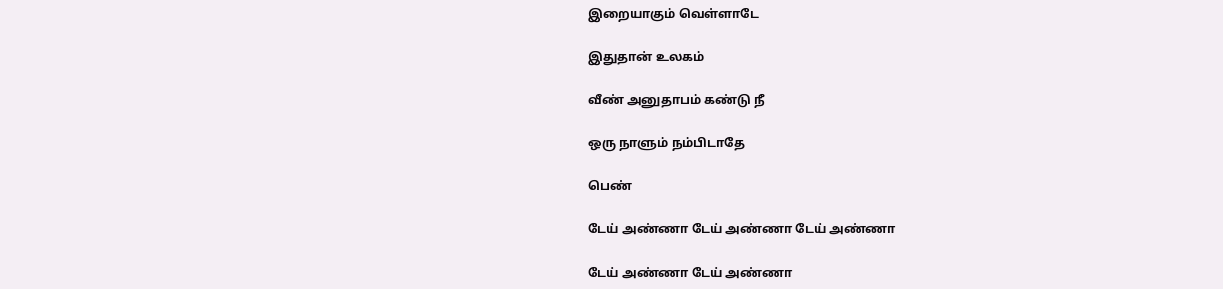இறையாகும் வெள்ளாடே

இதுதான் உலகம்

வீண் அனுதாபம் கண்டு நீ

ஒரு நாளும் நம்பிடாதே

பெண்

டேய் அண்ணா டேய் அண்ணா டேய் அண்ணா

டேய் அண்ணா டேய் அண்ணா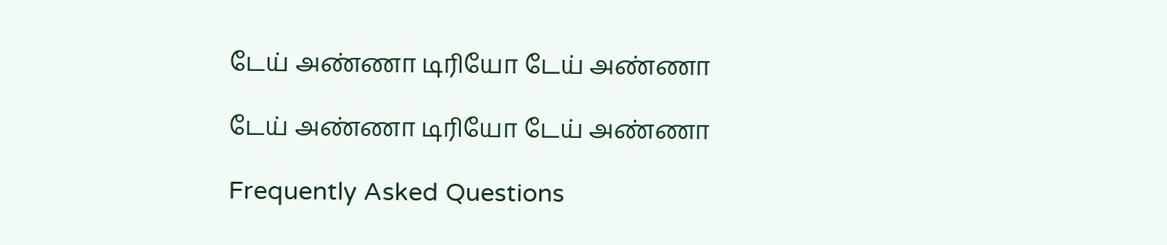டேய் அண்ணா டிரியோ டேய் அண்ணா

டேய் அண்ணா டிரியோ டேய் அண்ணா

Frequently Asked Questions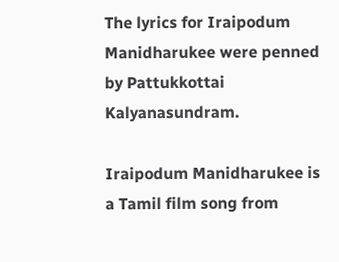The lyrics for Iraipodum Manidharukee were penned by Pattukkottai Kalyanasundram.

Iraipodum Manidharukee is a Tamil film song from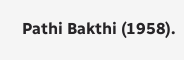Pathi Bakthi (1958).